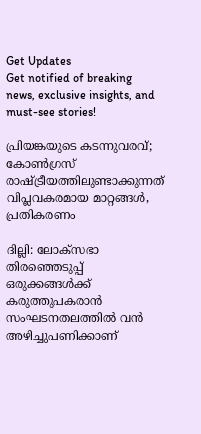Get Updates
Get notified of breaking news, exclusive insights, and must-see stories!

പ്രിയങ്കയുടെ കടന്നുവരവ്; കോണ്‍ഗ്രസ് രാഷ്ട്രീയത്തിലുണ്ടാക്കുന്നത് വിപ്ലവകരമായ മാറ്റങ്ങള്‍, പ്രതികരണം

ദില്ലി: ലോക്‌സഭാ തിരഞ്ഞെടുപ്പ് ഒരുക്കങ്ങള്‍ക്ക് കരുത്തുപകരാന്‍ സംഘടനതലത്തില്‍ വന്‍ അഴിച്ചുപണിക്കാണ്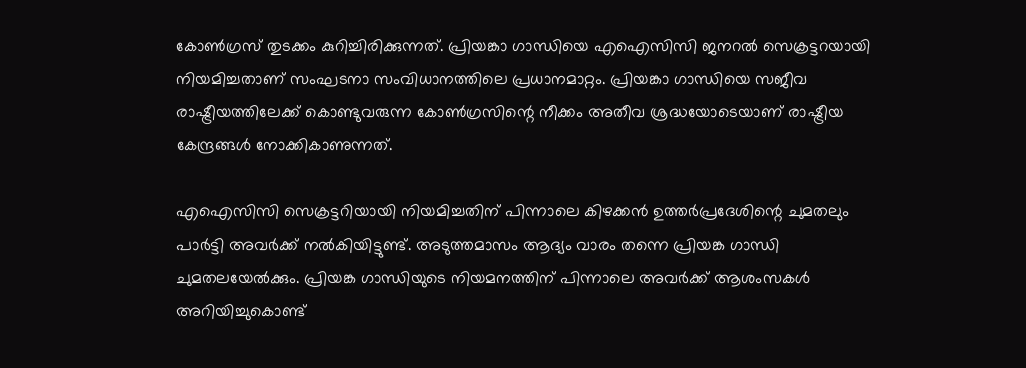കോണ്‍ഗ്രസ് തുടക്കം കുറിച്ചിരിക്കുന്നത്. പ്രിയങ്കാ ഗാന്ധിയെ എഐസിസി ജനറല്‍ സെക്രട്ടറയായി നിയമിച്ചതാണ് സംഘടനാ സംവിധാനത്തിലെ പ്രധാനമാറ്റം. പ്രിയങ്കാ ഗാന്ധിയെ സജീവ രാഷ്ട്രീയത്തിലേക്ക് കൊണ്ടുവരുന്ന കോണ്‍ഗ്രസിന്റെ നീക്കം അതീവ ശ്രദ്ധയോടെയാണ് രാഷ്ട്രീയ കേന്ദ്രങ്ങള്‍ നോക്കികാണുന്നത്.

എഐസിസി സെക്രട്ടറിയായി നിയമിച്ചതിന് പിന്നാലെ കിഴക്കന്‍ ഉത്തര്‍പ്രദേശിന്റെ ചുമതലും പാര്‍ട്ടി അവര്‍ക്ക് നല്‍കിയിട്ടുണ്ട്. അടുത്തമാസം ആദ്യം വാരം തന്നെ പ്രിയങ്ക ഗാന്ധി ചുമതലയേല്‍ക്കും. പ്രിയങ്ക ഗാന്ധിയുടെ നിയമനത്തിന് പിന്നാലെ അവര്‍ക്ക് ആശംസകള്‍ അറിയിച്ചുകൊണ്ട്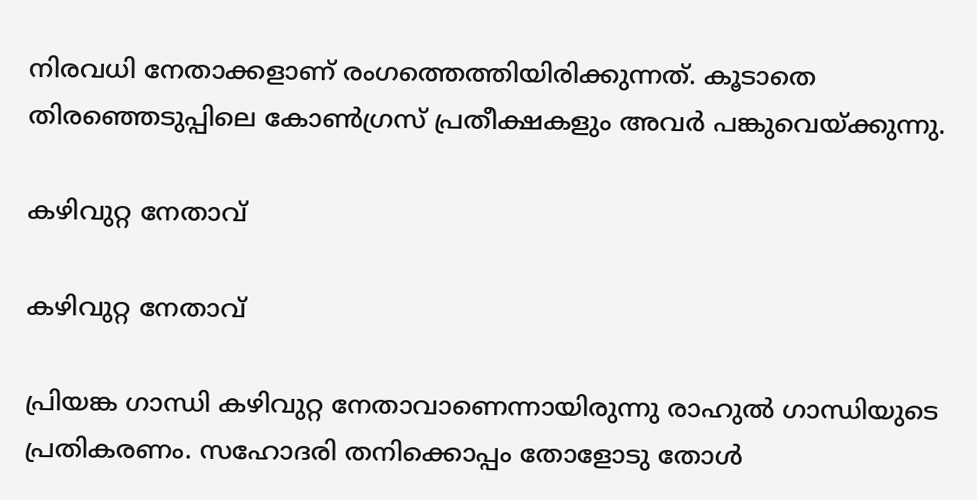നിരവധി നേതാക്കളാണ് രംഗത്തെത്തിയിരിക്കുന്നത്. കൂടാതെ തിരഞ്ഞെടുപ്പിലെ കോണ്‍ഗ്രസ് പ്രതീക്ഷകളും അവര്‍ പങ്കുവെയ്ക്കുന്നു.

കഴിവുറ്റ നേതാവ്

കഴിവുറ്റ നേതാവ്

പ്രിയങ്ക ഗാന്ധി കഴിവുറ്റ നേതാവാണെന്നായിരുന്നു രാഹുല്‍ ഗാന്ധിയുടെ പ്രതികരണം. സഹോദരി തനിക്കൊപ്പം തോളോടു തോള്‍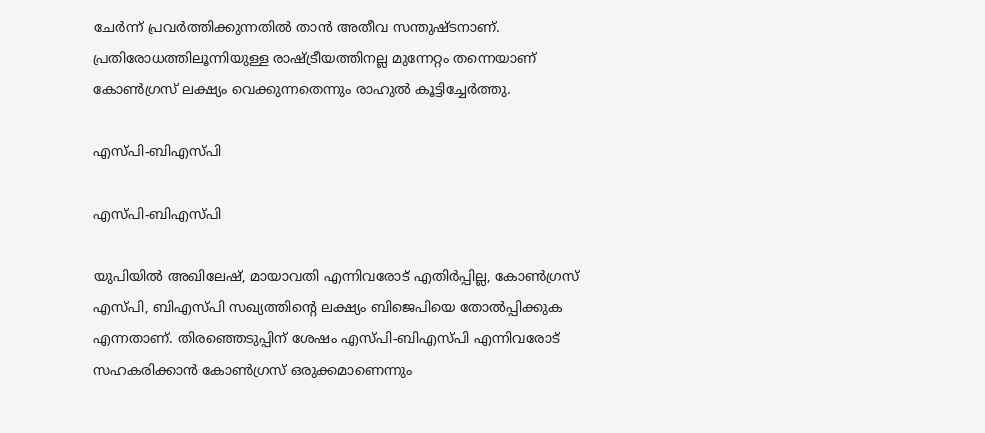ചേര്‍ന്ന് പ്രവര്‍ത്തിക്കുന്നതില്‍ താന്‍ അതീവ സന്തുഷ്ടനാണ്. പ്രതിരോധത്തിലൂന്നിയുള്ള രാഷ്ട്രീയത്തിനല്ല മുന്നേറ്റം തന്നെയാണ് കോണ്‍ഗ്രസ് ലക്ഷ്യം വെക്കുന്നതെന്നും രാഹുല്‍ കൂട്ടിച്ചേര്‍ത്തു.

എസ്പി-ബിഎസ്പി

എസ്പി-ബിഎസ്പി

യുപിയില്‍ അഖിലേഷ്, മായാവതി എന്നിവരോട് എതിര്‍പ്പില്ല, കോണ്‍ഗ്രസ് എസ്പി, ബിഎസ്പി സഖ്യത്തിന്റെ ലക്ഷ്യം ബിജെപിയെ തോല്‍പ്പിക്കുക എന്നതാണ്. തിരഞ്ഞെടുപ്പിന് ശേഷം എസ്പി-ബിഎസ്പി എന്നിവരോട് സഹകരിക്കാന്‍ കോണ്‍ഗ്രസ് ഒരുക്കമാണെന്നും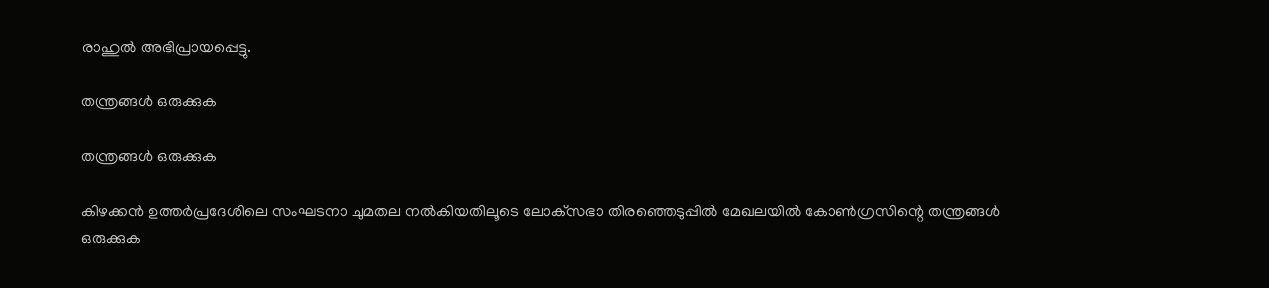രാഹുല്‍ അഭിപ്രായപ്പെട്ടു.

തന്ത്രങ്ങള്‍ ഒരുക്കുക

തന്ത്രങ്ങള്‍ ഒരുക്കുക

കിഴക്കന്‍ ഉത്തര്‍പ്രദേശിലെ സംഘടനാ ചുമതല നല്‍കിയതിലൂടെ ലോക്‌സഭാ തിരഞ്ഞെടുപ്പില്‍ മേഖലയില്‍ കോണ്‍ഗ്രസിന്റെ തന്ത്രങ്ങള്‍ ഒരുക്കുക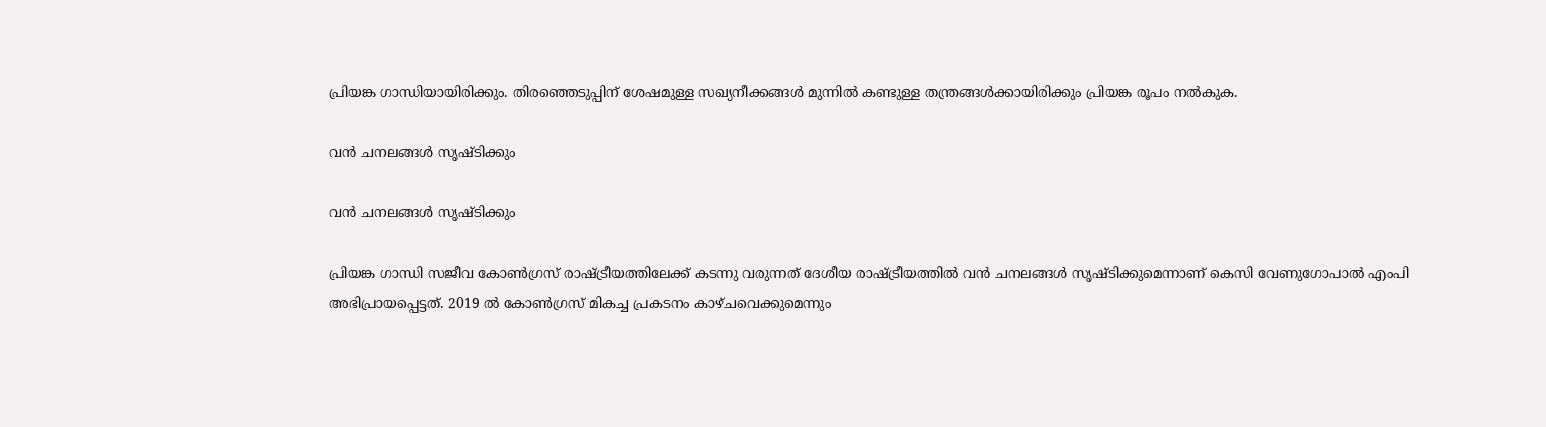പ്രിയങ്ക ഗാന്ധിയായിരിക്കും. തിരഞ്ഞെടുപ്പിന് ശേഷമുള്ള സഖ്യനീക്കങ്ങള്‍ മുന്നില്‍ കണ്ടുള്ള തന്ത്രങ്ങള്‍ക്കായിരിക്കും പ്രിയങ്ക രൂപം നല്‍കുക.

വന്‍ ചനലങ്ങള്‍ സൃഷ്ടിക്കും

വന്‍ ചനലങ്ങള്‍ സൃഷ്ടിക്കും

പ്രിയങ്ക ഗാന്ധി സജീവ കോണ്‍ഗ്രസ് രാഷ്ട്രീയത്തിലേക്ക് കടന്നു വരുന്നത് ദേശീയ രാഷ്ട്രീയത്തില്‍ വന്‍ ചനലങ്ങള്‍ സൃഷ്ടിക്കുമെന്നാണ് കെസി വേണുഗോപാല്‍ എംപി അഭിപ്രായപ്പെട്ടത്. 2019 ല്‍ കോണ്‍ഗ്രസ് മികച്ച പ്രകടനം കാഴ്ചവെക്കുമെന്നും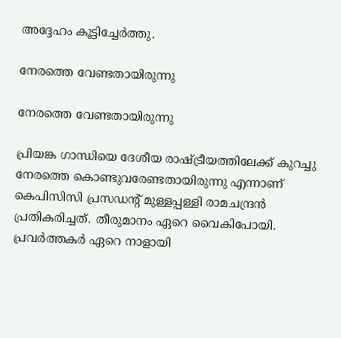അദ്ദേഹം കൂട്ടിച്ചേര്‍ത്തു.

നേരത്തെ വേണ്ടതായിരുന്നു

നേരത്തെ വേണ്ടതായിരുന്നു

പ്രിയങ്ക ഗാന്ധിയെ ദേശീയ രാഷ്ട്രീയത്തിലേക്ക് കുറച്ചു നേരത്തെ കൊണ്ടുവരേണ്ടതായിരുന്നു എന്നാണ് കെപിസിസി പ്രസഡന്റ് മുള്ളപ്പള്ളി രാമചന്ദ്രന്‍ പ്രതികരിച്ചത്. തീരുമാനം ഏറെ വൈകിപോയി. പ്രവര്‍ത്തകര്‍ ഏറെ നാളായി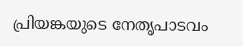പ്രിയങ്കയുടെ നേതൃപാടവം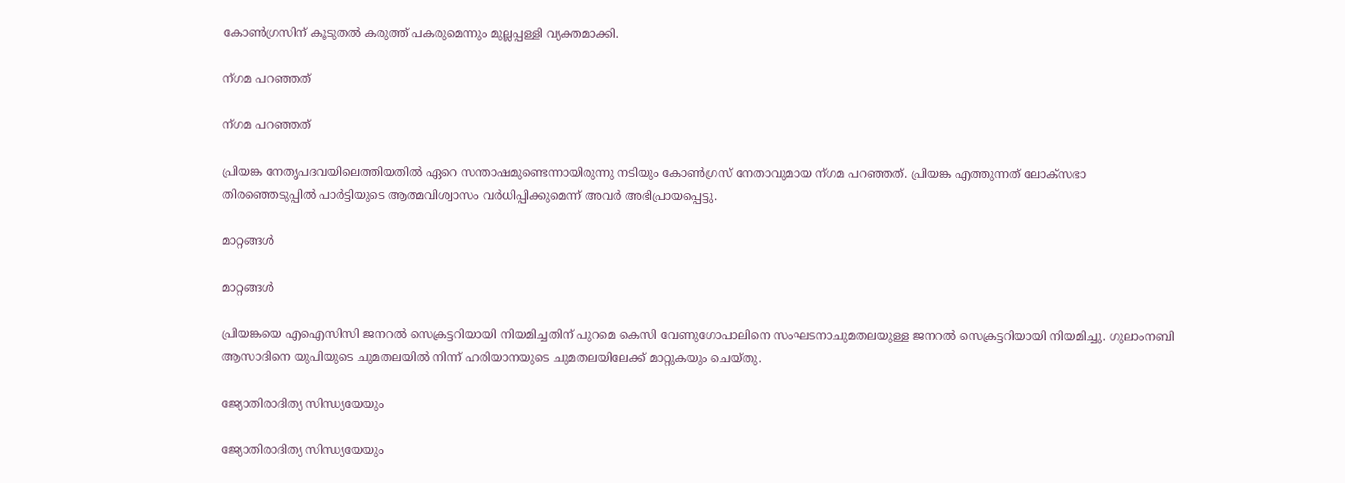കോണ്‍ഗ്രസിന് കൂടുതല്‍ കരുത്ത് പകരുമെന്നും മുല്ലപ്പള്ളി വ്യക്തമാക്കി.

ന്ഗമ പറഞ്ഞത്

ന്ഗമ പറഞ്ഞത്

പ്രിയങ്ക നേതൃപദവയിലെത്തിയതില്‍ ഏറെ സന്താഷമുണ്ടെന്നായിരുന്നു നടിയും കോണ്‍ഗ്രസ് നേതാവുമായ ന്ഗമ പറഞ്ഞത്. പ്രിയങ്ക എത്തുന്നത് ലോക്‌സഭാ തിരഞ്ഞെടുപ്പില്‍ പാര്‍ട്ടിയുടെ ആത്മവിശ്വാസം വര്‍ധിപ്പിക്കുമെന്ന് അവര്‍ അഭിപ്രായപ്പെട്ടു.

മാറ്റങ്ങള്‍

മാറ്റങ്ങള്‍

പ്രിയങ്കയെ എഐസിസി ജനറല്‍ സെക്രട്ടറിയായി നിയമിച്ചതിന് പുറമെ കെസി വേണുഗോപാലിനെ സംഘടനാചുമതലയുള്ള ജനറല്‍ സെക്രട്ടറിയായി നിയമിച്ചു. ഗുലാംനബി ആസാദിനെ യുപിയുടെ ചുമതലയില്‍ നിന്ന് ഹരിയാനയുടെ ചുമതലയിലേക്ക് മാറ്റുകയും ചെയ്തു.

ജ്യോതിരാദിത്യ സിന്ധ്യയേയും

ജ്യോതിരാദിത്യ സിന്ധ്യയേയും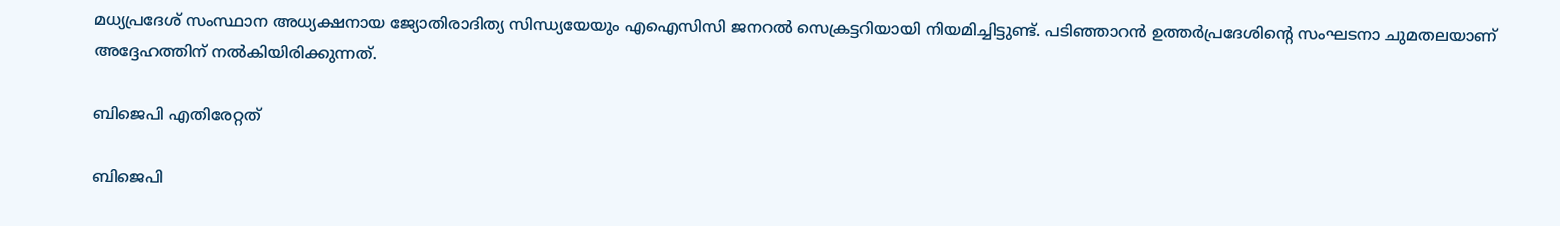മധ്യപ്രദേശ് സംസ്ഥാന അധ്യക്ഷനായ ജ്യോതിരാദിത്യ സിന്ധ്യയേയും എഐസിസി ജനറല്‍ സെക്രട്ടറിയായി നിയമിച്ചിട്ടുണ്ട്. പടിഞ്ഞാറന്‍ ഉത്തര്‍പ്രദേശിന്റെ സംഘടനാ ചുമതലയാണ് അദ്ദേഹത്തിന് നല്‍കിയിരിക്കുന്നത്.

ബിജെപി എതിരേറ്റത്

ബിജെപി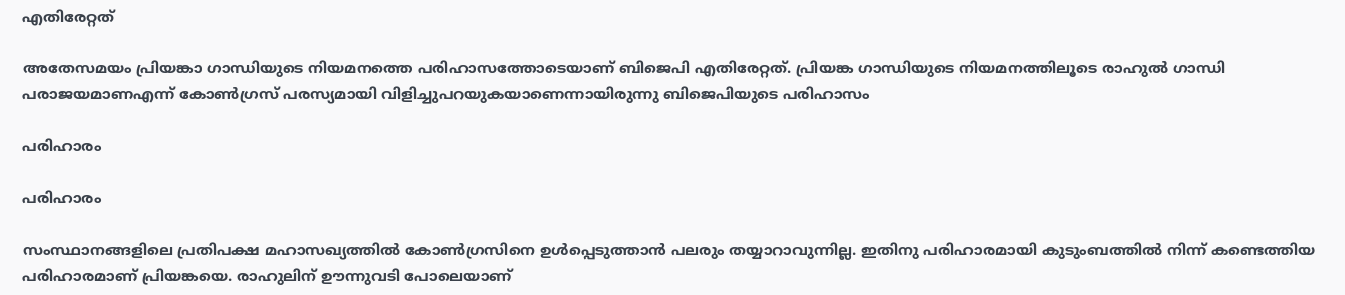എതിരേറ്റത്

അതേസമയം പ്രിയങ്കാ ഗാന്ധിയുടെ നിയമനത്തെ പരിഹാസത്തോടെയാണ് ബിജെപി എതിരേറ്റത്. പ്രിയങ്ക ഗാന്ധിയുടെ നിയമനത്തിലൂടെ രാഹുല്‍ ഗാന്ധി പരാജയമാണഎന്ന് കോണ്‍ഗ്രസ് പരസ്യമായി വിളിച്ചുപറയുകയാണെന്നായിരുന്നു ബിജെപിയുടെ പരിഹാസം

പരിഹാരം

പരിഹാരം

സംസ്ഥാനങ്ങളിലെ പ്രതിപക്ഷ മഹാസഖ്യത്തില്‍ കോണ്‍ഗ്രസിനെ ഉള്‍പ്പെടുത്താന്‍ പലരും തയ്യാറാവുന്നില്ല. ഇതിനു പരിഹാരമായി കുടുംബത്തില്‍ നിന്ന് കണ്ടെത്തിയ പരിഹാരമാണ് പ്രിയങ്കയെ. രാഹുലിന് ഊന്നുവടി പോലെയാണ്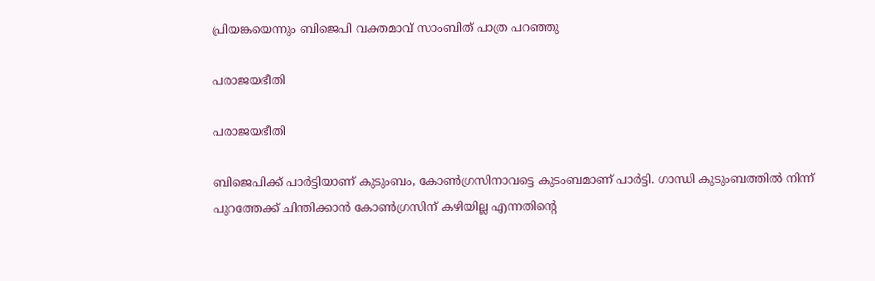പ്രിയങ്കയെന്നും ബിജെപി വക്തമാവ് സാംബിത് പാത്ര പറഞ്ഞു

പരാജയഭീതി

പരാജയഭീതി

ബിജെപിക്ക് പാര്‍ട്ടിയാണ് കുടുംബം, കോണ്‍ഗ്രസിനാവട്ടെ കുടംബമാണ് പാര്‍ട്ടി. ഗാന്ധി കുടുംബത്തില്‍ നിന്ന് പുറത്തേക്ക് ചിന്തിക്കാന്‍ കോണ്‍ഗ്രസിന് കഴിയില്ല എന്നതിന്റെ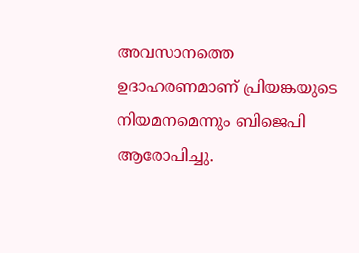അവസാനത്തെ ഉദാഹരണമാണ് പ്രിയങ്കയുടെ നിയമനമെന്നും ബിജെപി ആരോപിച്ചു.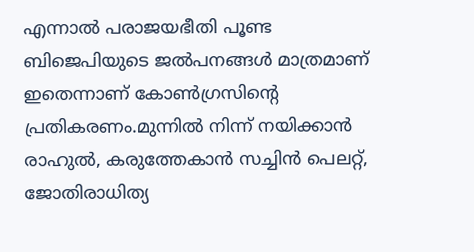എന്നാല്‍ പരാജയഭീതി പൂണ്ട ബിജെപിയുടെ ജല്‍പനങ്ങള്‍ മാത്രമാണ് ഇതെന്നാണ് കോണ്‍ഗ്രസിന്റെ പ്രതികരണം.മുന്നില്‍ നിന്ന് നയിക്കാന്‍ രാഹുല്‍, കരുത്തേകാന്‍ സച്ചിന്‍ പെലറ്റ്, ജോതിരാധിത്യ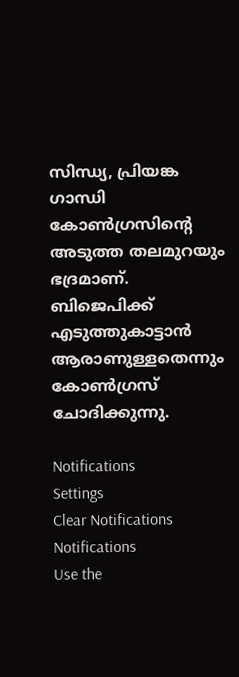സിന്ധ്യ, പ്രിയങ്ക ഗാന്ധി കോണ്‍ഗ്രസിന്‍റെ അടുത്ത തലമുറയും ഭദ്രമാണ്. ബിജെപിക്ക് എടുത്തുകാട്ടാന്‍ ആരാണുള്ളതെന്നും കോണ്‍ഗ്രസ് ചോദിക്കുന്നു.

Notifications
Settings
Clear Notifications
Notifications
Use the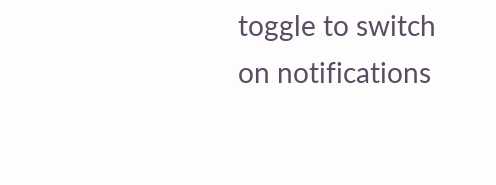toggle to switch on notifications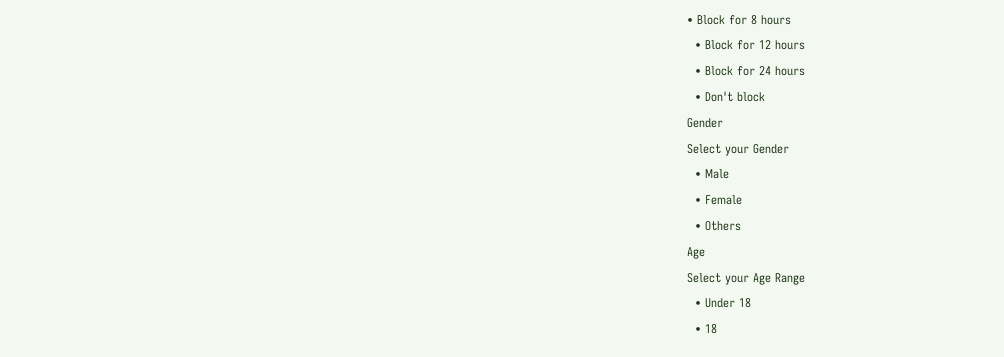• Block for 8 hours
  • Block for 12 hours
  • Block for 24 hours
  • Don't block
Gender
Select your Gender
  • Male
  • Female
  • Others
Age
Select your Age Range
  • Under 18
  • 18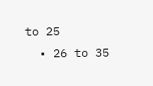to 25
  • 26 to 35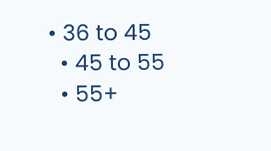• 36 to 45
  • 45 to 55
  • 55+